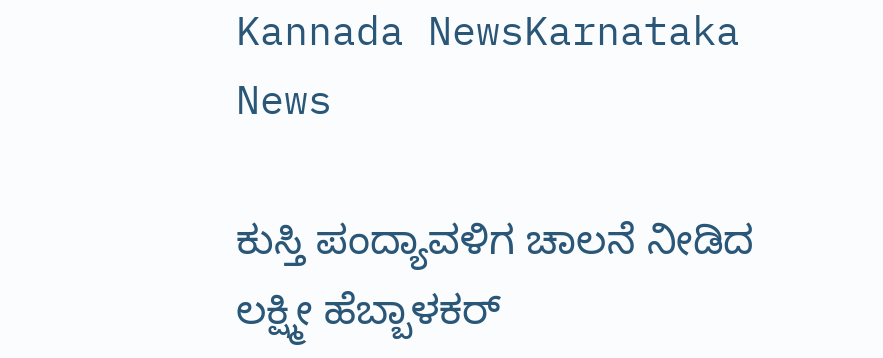Kannada NewsKarnataka News

ಕುಸ್ತಿ ಪಂದ್ಯಾವಳಿಗ ಚಾಲನೆ ನೀಡಿದ ಲಕ್ಷ್ಮೀ ಹೆಬ್ಬಾಳಕರ್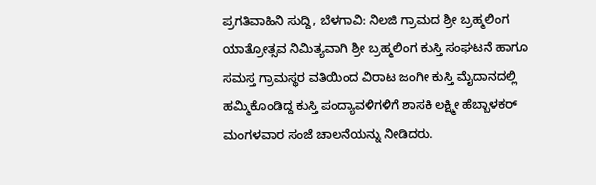ಪ್ರಗತಿವಾಹಿನಿ ಸುದ್ದಿ, ಬೆಳಗಾವಿ: ನಿಲಜಿ ಗ್ರಾಮದ ಶ್ರೀ ಬ್ರಹ್ಮಲಿಂಗ ಯಾತ್ರೋತ್ಸವ ನಿಮಿತ್ಯವಾಗಿ ಶ್ರೀ ಬ್ರಹ್ಮಲಿಂಗ ಕುಸ್ತಿ ಸಂಘಟನೆ ಹಾಗೂ ಸಮಸ್ತ ಗ್ರಾಮಸ್ಥರ ವತಿಯಿಂದ ವಿರಾಟ ಜಂಗೀ ಕುಸ್ತಿ ಮೈದಾನದಲ್ಲಿ ಹಮ್ಮಿಕೊಂಡಿದ್ದ ಕುಸ್ತಿ ಪಂದ್ಯಾವಳಿಗಳಿಗೆ ಶಾಸಕಿ ಲಕ್ಷ್ಮೀ ಹೆಬ್ಬಾಳಕರ್ ಮಂಗಳವಾರ ಸಂಜೆ ಚಾಲನೆಯನ್ನು ನೀಡಿದರು.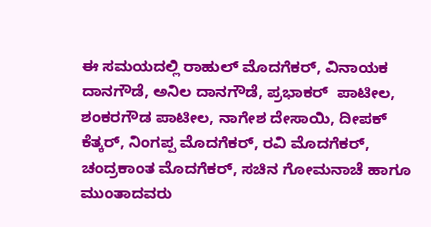ಈ ಸಮಯದಲ್ಲಿ ರಾಹುಲ್ ಮೊದಗೆಕರ್, ವಿನಾಯಕ ದಾನಗೌಡೆ, ಅನಿಲ ದಾನಗೌಡೆ, ಪ್ರಭಾಕರ್  ಪಾಟೀಲ, ಶಂಕರಗೌಡ ಪಾಟೀಲ, ನಾಗೇಶ ದೇಸಾಯಿ, ದೀಪಕ್ ಕೆತ್ಕರ್, ನಿಂಗಪ್ಪ ಮೊದಗೆಕರ್, ರವಿ ಮೊದಗೆಕರ್, ಚಂದ್ರಕಾಂತ ಮೊದಗೆಕರ್, ಸಚಿನ ಗೋಮನಾಚೆ ಹಾಗೂ ಮುಂತಾದವರು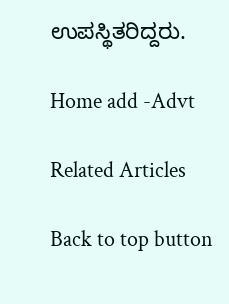ಉಪಸ್ಥಿತರಿದ್ದರು.

Home add -Advt

Related Articles

Back to top button